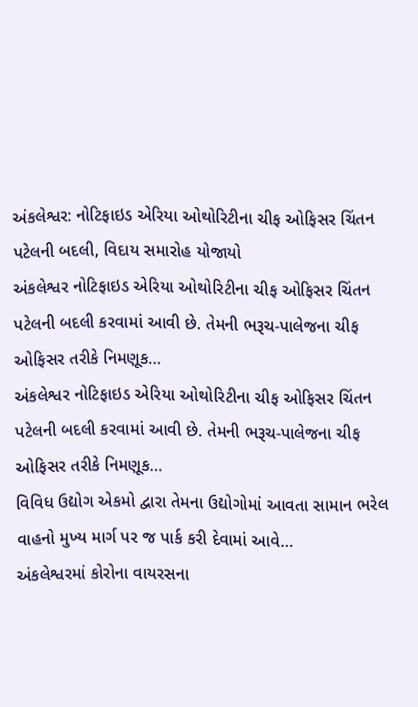અંકલેશ્વર: નોટિફાઇડ એરિયા ઓથોરિટીના ચીફ ઓફિસર ચિંતન પટેલની બદલી, વિદાય સમારોહ યોજાયો
અંકલેશ્વર નોટિફાઇડ એરિયા ઓથોરિટીના ચીફ ઓફિસર ચિંતન પટેલની બદલી કરવામાં આવી છે. તેમની ભરૂચ-પાલેજના ચીફ ઓફિસર તરીકે નિમણૂક…
અંકલેશ્વર નોટિફાઇડ એરિયા ઓથોરિટીના ચીફ ઓફિસર ચિંતન પટેલની બદલી કરવામાં આવી છે. તેમની ભરૂચ-પાલેજના ચીફ ઓફિસર તરીકે નિમણૂક…
વિવિધ ઉદ્યોગ એકમો દ્વારા તેમના ઉદ્યોગોમાં આવતા સામાન ભરેલ વાહનો મુખ્ય માર્ગ પર જ પાર્ક કરી દેવામાં આવે…
અંકલેશ્વરમાં કોરોના વાયરસના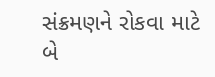સંક્રમણને રોકવા માટે બે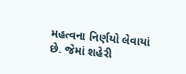મહત્વના નિર્ણયો લેવાયાં છે. જેમાં શહેરી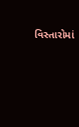વિસ્તારોમાં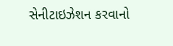સેનીટાઇઝેશન કરવાનો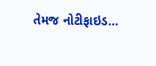તેમજ નોટીફાઇડ…